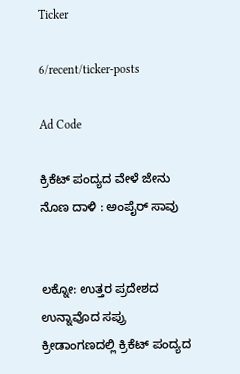Ticker

6/recent/ticker-posts

Ad Code

ಕ್ರಿಕೆಟ್ ಪಂದ್ಯದ ವೇಳೆ ಜೇನು ನೊಣ ದಾಳಿ : ಅಂಪೈರ್ ಸಾವು


ಲಕ್ನೋ: ಉತ್ತರ ಪ್ರದೇಶದ ಉನ್ನಾವೊದ ಸಪ್ರು ಕ್ರೀಡಾಂಗಣದಲ್ಲಿ ಕ್ರಿಕೆಟ್ ಪಂದ್ಯದ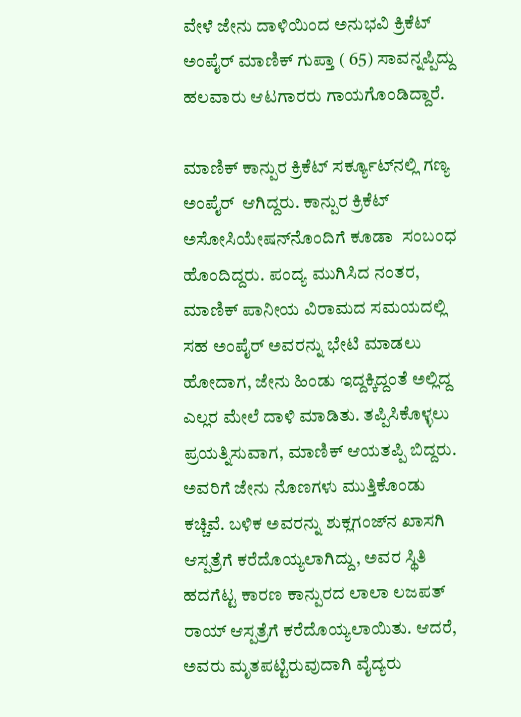ವೇಳೆ ಜೇನು ದಾಳಿಯಿಂದ ಅನುಭವಿ ಕ್ರಿಕೆಟ್ ಅಂಪೈರ್ ಮಾಣಿಕ್ ಗುಪ್ತಾ ( 65) ಸಾವನ್ನಪ್ಪಿದ್ದು ಹಲವಾರು ಆಟಗಾರರು ಗಾಯಗೊಂಡಿದ್ದಾರೆ.

ಮಾಣಿಕ್ ಕಾನ್ಪುರ ಕ್ರಿಕೆಟ್ ಸರ್ಕ್ಯೂಟ್‌ನಲ್ಲಿ ಗಣ್ಯ ಅಂಪೈರ್  ಆಗಿದ್ದರು. ಕಾನ್ಪುರ ಕ್ರಿಕೆಟ್ ಅಸೋಸಿಯೇಷನ್‌ನೊಂದಿಗೆ ಕೂಡಾ  ಸಂಬಂಧ ಹೊಂದಿದ್ದರು. ಪಂದ್ಯ ಮುಗಿಸಿದ ನಂತರ, ಮಾಣಿಕ್ ಪಾನೀಯ ವಿರಾಮದ ಸಮಯದಲ್ಲಿ ಸಹ ಅಂಪೈರ್ ಅವರನ್ನು ಭೇಟಿ ಮಾಡಲು ಹೋದಾಗ, ಜೇನು ಹಿಂಡು ಇದ್ದಕ್ಕಿದ್ದಂತೆ ಅಲ್ಲಿದ್ದ ಎಲ್ಲರ ಮೇಲೆ ದಾಳಿ ಮಾಡಿತು. ತಪ್ಪಿಸಿಕೊಳ್ಳಲು ಪ್ರಯತ್ನಿಸುವಾಗ, ಮಾಣಿಕ್ ಆಯತಪ್ಪಿ ಬಿದ್ದರು. ಅವರಿಗೆ ಜೇನು ನೊಣಗಳು ಮುತ್ತಿಕೊಂಡು ಕಚ್ಚಿವೆ. ಬಳಿಕ ಅವರನ್ನು ಶುಕ್ಲಗಂಜ್‌ನ ಖಾಸಗಿ ಆಸ್ಪತ್ರೆಗೆ ಕರೆದೊಯ್ಯಲಾಗಿದ್ದು, ಅವರ ಸ್ಥಿತಿ ಹದಗೆಟ್ಟ ಕಾರಣ ಕಾನ್ಪುರದ ಲಾಲಾ ಲಜಪತ್ ರಾಯ್ ಆಸ್ಪತ್ರೆಗೆ ಕರೆದೊಯ್ಯಲಾಯಿತು. ಆದರೆ, ಅವರು ಮೃತಪಟ್ಟಿರುವುದಾಗಿ ವೈದ್ಯರು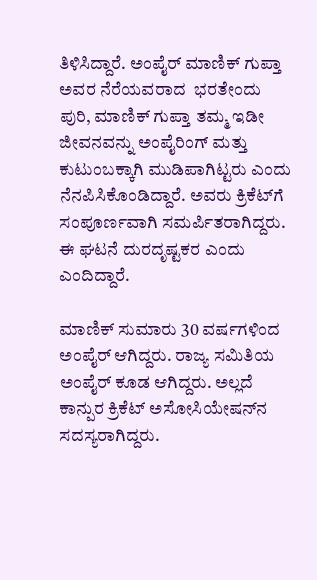ತಿಳಿಸಿದ್ದಾರೆ. ಅಂಪೈರ್ ಮಾಣಿಕ್ ಗುಪ್ತಾ ಅವರ ನೆರೆಯವರಾದ  ಭರತೇಂದು ಪುರಿ, ಮಾಣಿಕ್ ಗುಪ್ತಾ ತಮ್ಮ ಇಡೀ ಜೀವನವನ್ನು ಅಂಪೈರಿಂಗ್ ಮತ್ತು ಕುಟುಂಬಕ್ಕಾಗಿ ಮುಡಿಪಾಗಿಟ್ಟರು ಎಂದು ನೆನಪಿಸಿಕೊಂಡಿದ್ದಾರೆ. ಅವರು ಕ್ರಿಕೆಟ್‌ಗೆ ಸಂಪೂರ್ಣವಾಗಿ ಸಮರ್ಪಿತರಾಗಿದ್ದರು. ಈ ಘಟನೆ ದುರದೃಷ್ಟಕರ ಎಂದು ಎಂದಿದ್ದಾರೆ.

ಮಾಣಿಕ್ ಸುಮಾರು 30 ವರ್ಷಗಳಿಂದ ಅಂಪೈರ್ ಆಗಿದ್ದರು. ರಾಜ್ಯ ಸಮಿತಿಯ ಅಂಪೈರ್ ಕೂಡ ಆಗಿದ್ದರು. ಅಲ್ಲದೆ   ಕಾನ್ಪುರ ಕ್ರಿಕೆಟ್ ಅಸೋಸಿಯೇಷನ್‌ನ ಸದಸ್ಯರಾಗಿದ್ದರು.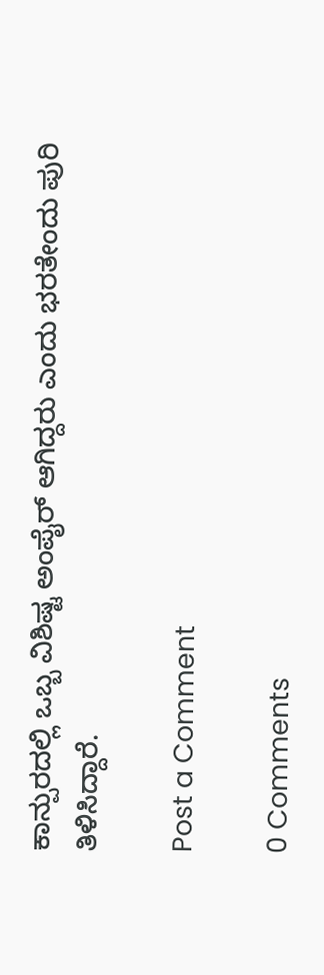ಕಾನ್ಪುರದಲ್ಲಿ ಒಬ್ಬ ವಿಶಿಷ್ಟ ಅಂಪೈರ್ ಆಗಿದ್ದರು ಎಂದು ಭರತೇಂದು ಪುರಿ ತಿಳಿಸಿದ್ದಾರೆ.

Post a Comment

0 Comments